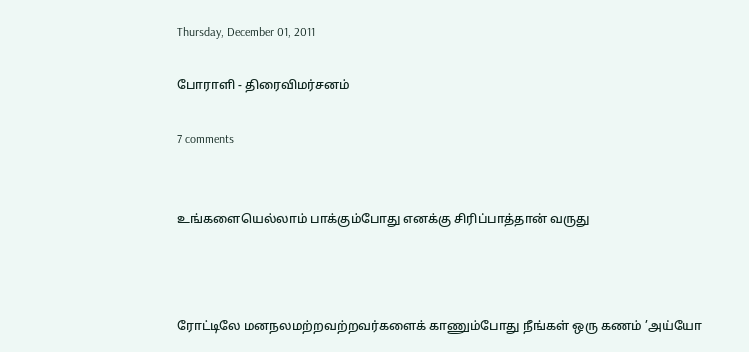Thursday, December 01, 2011

போராளி - திரைவிமர்சனம்

7 comments


உங்களையெல்லாம் பாக்கும்போது எனக்கு சிரிப்பாத்தான் வருது



ரோட்டிலே மனநலமற்றவற்றவர்களைக் காணும்போது நீங்கள் ஒரு கணம் ’அய்யோ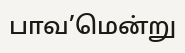பாவ’மென்று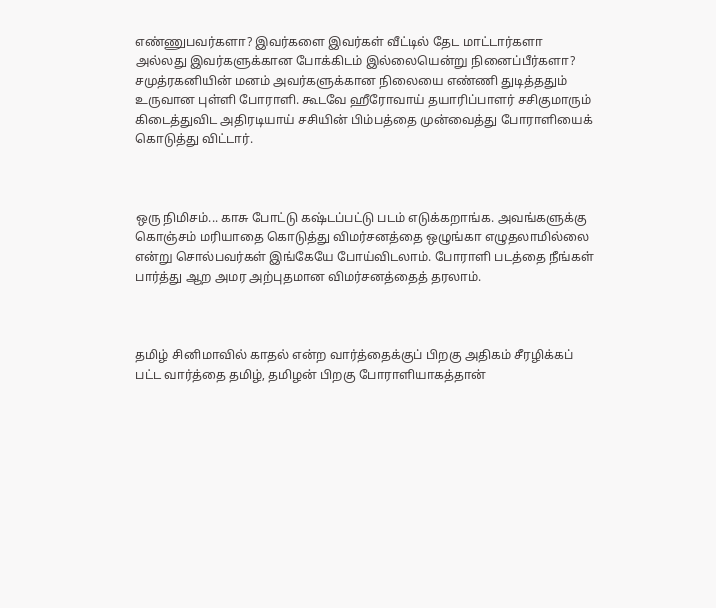எண்ணுபவர்களா? இவர்களை இவர்கள் வீட்டில் தேட மாட்டார்களா அல்லது இவர்களுக்கான போக்கிடம் இல்லையென்று நினைப்பீர்களா? சமுத்ரகனியின் மனம் அவர்களுக்கான நிலையை எண்ணி துடித்ததும் உருவான புள்ளி போராளி. கூடவே ஹீரோவாய் தயாரிப்பாளர் சசிகுமாரும் கிடைத்துவிட அதிரடியாய் சசியின் பிம்பத்தை முன்வைத்து போராளியைக் கொடுத்து விட்டார்.



ஒரு நிமிசம்... காசு போட்டு கஷ்டப்பட்டு படம் எடுக்கறாங்க. அவங்களுக்கு கொஞ்சம் மரியாதை கொடுத்து விமர்சனத்தை ஒழுங்கா எழுதலாமில்லை என்று சொல்பவர்கள் இங்கேயே போய்விடலாம். போராளி படத்தை நீங்கள் பார்த்து ஆற அமர அற்புதமான விமர்சனத்தைத் தரலாம்.



தமிழ் சினிமாவில் காதல் என்ற வார்த்தைக்குப் பிறகு அதிகம் சீரழிக்கப் பட்ட வார்த்தை தமிழ், தமிழன் பிறகு போராளியாகத்தான்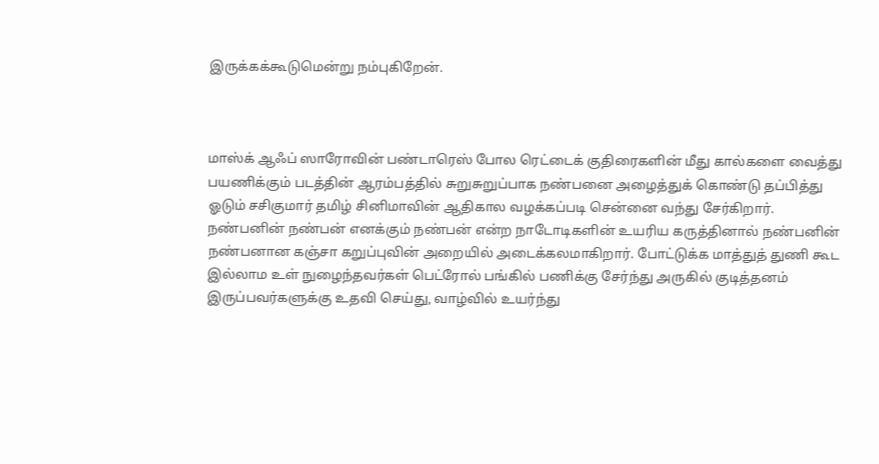இருக்கக்கூடுமென்று நம்புகிறேன்.



மாஸ்க் ஆஃப் ஸாரோவின் பண்டாரெஸ் போல ரெட்டைக் குதிரைகளின் மீது கால்களை வைத்து பயணிக்கும் படத்தின் ஆரம்பத்தில் சுறுசுறுப்பாக நண்பனை அழைத்துக் கொண்டு தப்பித்து ஓடும் சசிகுமார் தமிழ் சினிமாவின் ஆதிகால வழக்கப்படி சென்னை வந்து சேர்கிறார். நண்பனின் நண்பன் எனக்கும் நண்பன் என்ற நாடோடிகளின் உயரிய கருத்தினால் நண்பனின் நண்பனான கஞ்சா கறுப்புவின் அறையில் அடைக்கலமாகிறார். போட்டுக்க மாத்துத் துணி கூட இல்லாம உள் நுழைந்தவர்கள் பெட்ரோல் பங்கில் பணிக்கு சேர்ந்து அருகில் குடித்தனம் இருப்பவர்களுக்கு உதவி செய்து, வாழ்வில் உயர்ந்து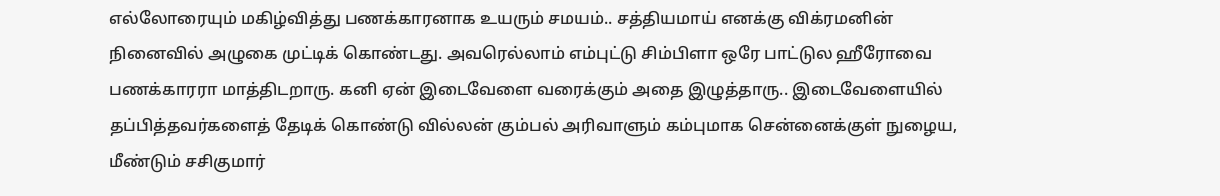எல்லோரையும் மகிழ்வித்து பணக்காரனாக உயரும் சமயம்.. சத்தியமாய் எனக்கு விக்ரமனின் நினைவில் அழுகை முட்டிக் கொண்டது. அவரெல்லாம் எம்புட்டு சிம்பிளா ஒரே பாட்டுல ஹீரோவை பணக்காரரா மாத்திடறாரு. கனி ஏன் இடைவேளை வரைக்கும் அதை இழுத்தாரு.. இடைவேளையில் தப்பித்தவர்களைத் தேடிக் கொண்டு வில்லன் கும்பல் அரிவாளும் கம்புமாக சென்னைக்குள் நுழைய, மீண்டும் சசிகுமார்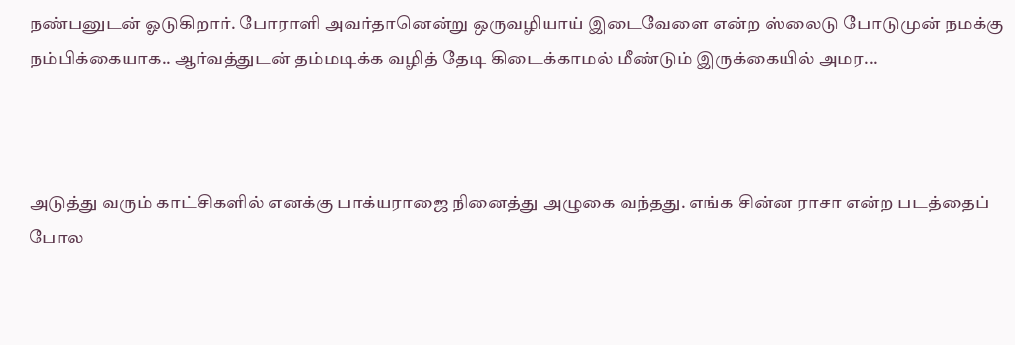நண்பனுடன் ஓடுகிறார். போராளி அவர்தானென்று ஒருவழியாய் இடைவேளை என்ற ஸ்லைடு போடுமுன் நமக்கு நம்பிக்கையாக.. ஆர்வத்துடன் தம்மடிக்க வழித் தேடி கிடைக்காமல் மீண்டும் இருக்கையில் அமர...



அடுத்து வரும் காட்சிகளில் எனக்கு பாக்யராஜை நினைத்து அழுகை வந்தது. எங்க சின்ன ராசா என்ற படத்தைப் போல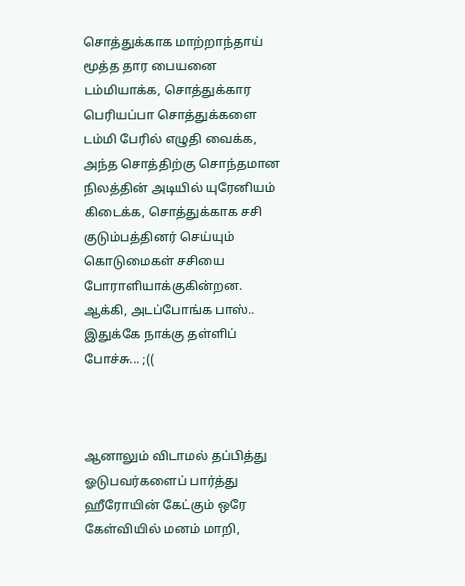சொத்துக்காக மாற்றாந்தாய் மூத்த தார பையனை டம்மியாக்க, சொத்துக்கார பெரியப்பா சொத்துக்களை டம்மி பேரில் எழுதி வைக்க, அந்த சொத்திற்கு சொந்தமான நிலத்தின் அடியில் யுரேனியம் கிடைக்க, சொத்துக்காக சசி குடும்பத்தினர் செய்யும் கொடுமைகள் சசியை போராளியாக்குகின்றன. ஆக்கி, அடப்போங்க பாஸ்.. இதுக்கே நாக்கு தள்ளிப் போச்சு... ;((



ஆனாலும் விடாமல் தப்பித்து ஓடுபவர்களைப் பார்த்து ஹீரோயின் கேட்கும் ஒரே கேள்வியில் மனம் மாறி,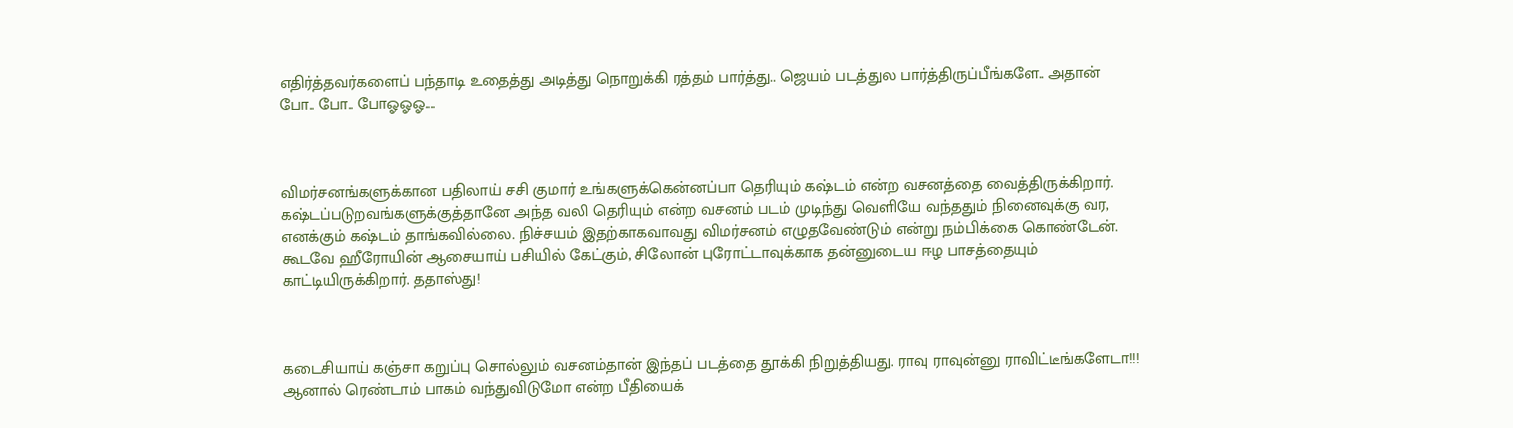எதிர்த்தவர்களைப் பந்தாடி உதைத்து அடித்து நொறுக்கி ரத்தம் பார்த்து.. ஜெயம் படத்துல பார்த்திருப்பீங்களே.. அதான் போ.. போ.. போஓஓஓ....



விமர்சனங்களுக்கான பதிலாய் சசி குமார் உங்களுக்கென்னப்பா தெரியும் கஷ்டம் என்ற வசனத்தை வைத்திருக்கிறார். கஷ்டப்படுறவங்களுக்குத்தானே அந்த வலி தெரியும் என்ற வசனம் படம் முடிந்து வெளியே வந்ததும் நினைவுக்கு வர, எனக்கும் கஷ்டம் தாங்கவில்லை. நிச்சயம் இதற்காகவாவது விமர்சனம் எழுதவேண்டும் என்று நம்பிக்கை கொண்டேன். கூடவே ஹீரோயின் ஆசையாய் பசியில் கேட்கும், சிலோன் புரோட்டாவுக்காக தன்னுடைய ஈழ பாசத்தையும் காட்டியிருக்கிறார். ததாஸ்து!



கடைசியாய் கஞ்சா கறுப்பு சொல்லும் வசனம்தான் இந்தப் படத்தை தூக்கி நிறுத்தியது. ராவு ராவுன்னு ராவிட்டீங்களேடா!!! ஆனால் ரெண்டாம் பாகம் வந்துவிடுமோ என்ற பீதியைக்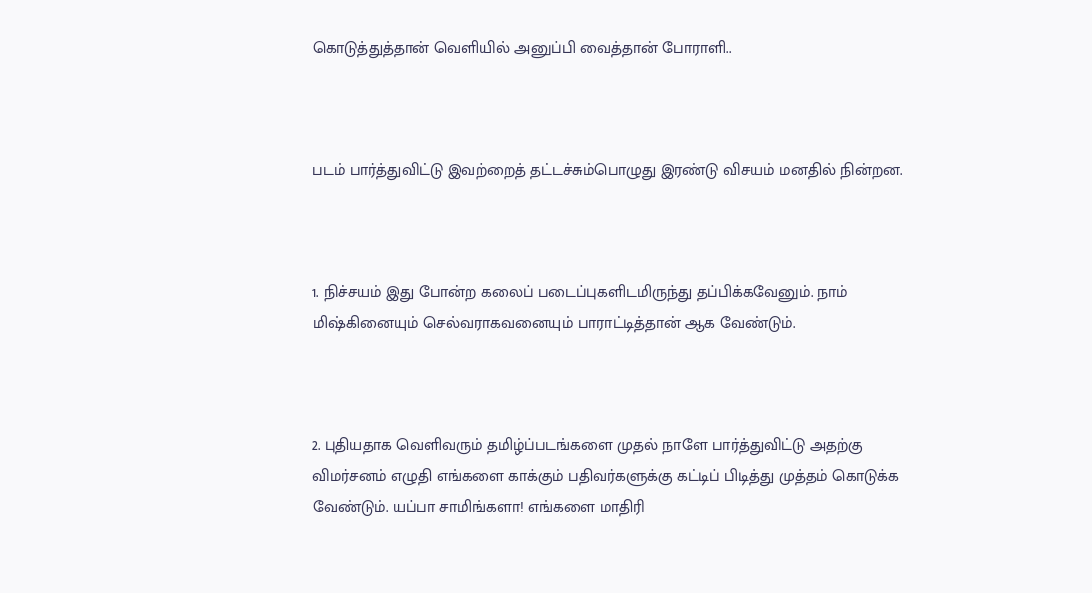கொடுத்துத்தான் வெளியில் அனுப்பி வைத்தான் போராளி..



படம் பார்த்துவிட்டு இவற்றைத் தட்டச்சும்பொழுது இரண்டு விசயம் மனதில் நின்றன.



1. நிச்சயம் இது போன்ற கலைப் படைப்புகளிடமிருந்து தப்பிக்கவேனும். நாம் மிஷ்கினையும் செல்வராகவனையும் பாராட்டித்தான் ஆக வேண்டும்.



2. புதியதாக வெளிவரும் தமிழ்ப்படங்களை முதல் நாளே பார்த்துவிட்டு அதற்கு விமர்சனம் எழுதி எங்களை காக்கும் பதிவர்களுக்கு கட்டிப் பிடித்து முத்தம் கொடுக்க வேண்டும். யப்பா சாமிங்களா! எங்களை மாதிரி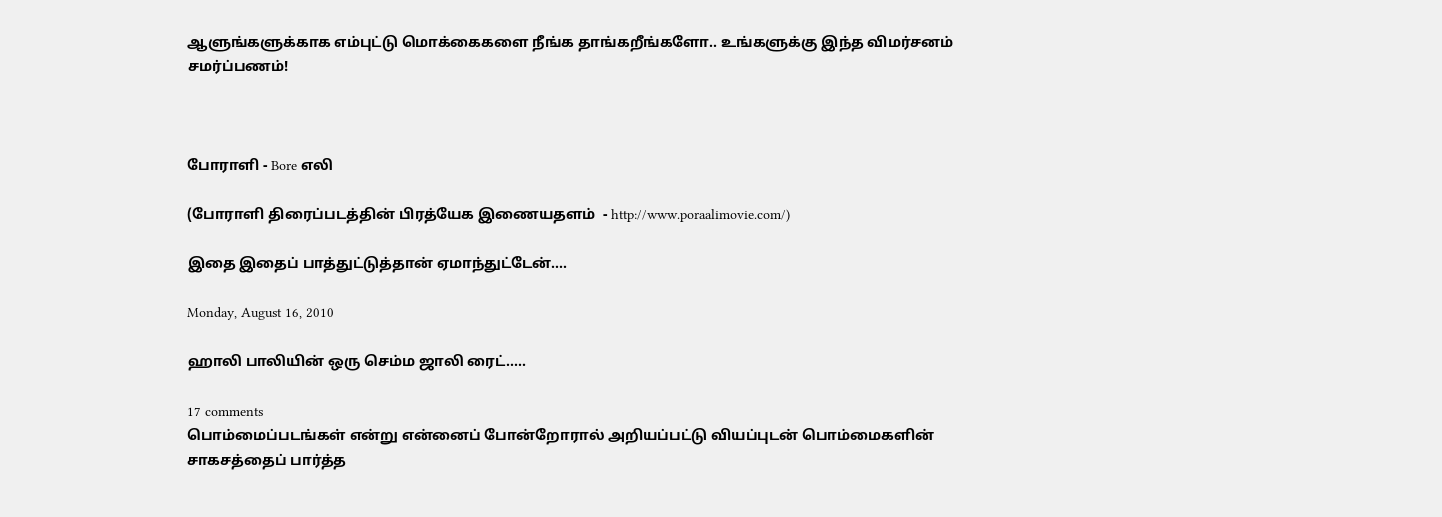ஆளுங்களுக்காக எம்புட்டு மொக்கைகளை நீங்க தாங்கறீங்களோ.. உங்களுக்கு இந்த விமர்சனம் சமர்ப்பணம்!



போராளி - Bore எலி

(போராளி திரைப்படத்தின் பிரத்யேக இணையதளம்  - http://www.poraalimovie.com/)

இதை இதைப் பாத்துட்டுத்தான் ஏமாந்துட்டேன்....

Monday, August 16, 2010

ஹாலி பாலியின் ஒரு செம்ம ஜாலி ரைட்.....

17 comments
பொம்மைப்படங்கள் என்று என்னைப் போன்றோரால் அறியப்பட்டு வியப்புடன் பொம்மைகளின் சாகசத்தைப் பார்த்த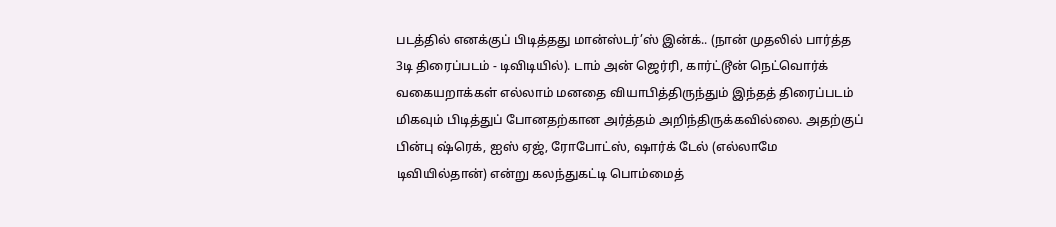படத்தில் எனக்குப் பிடித்தது மான்ஸ்டர்’ஸ் இன்க்.. (நான் முதலில் பார்த்த 3டி திரைப்படம் - டிவிடியில்). டாம் அன் ஜெர்ரி, கார்ட்டூன் நெட்வொர்க் வகையறாக்கள் எல்லாம் மனதை வியாபித்திருந்தும் இந்தத் திரைப்படம் மிகவும் பிடித்துப் போனதற்கான அர்த்தம் அறிந்திருக்கவில்லை. அதற்குப் பின்பு ஷ்ரெக், ஐஸ் ஏஜ், ரோபோட்ஸ், ஷார்க் டேல் (எல்லாமே டிவியில்தான்) என்று கலந்துகட்டி பொம்மைத்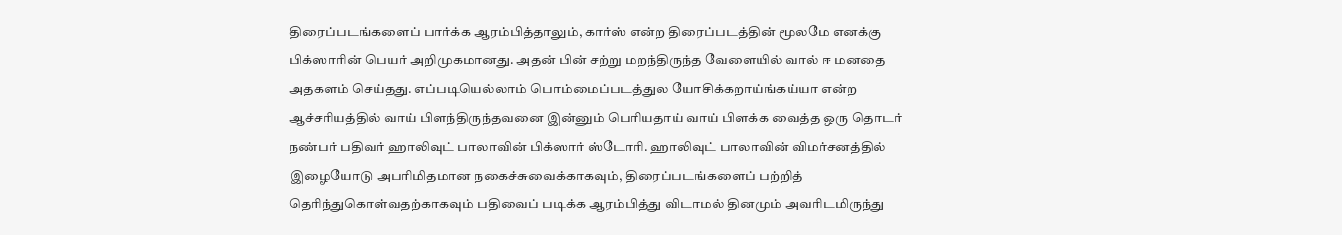திரைப்படங்களைப் பார்க்க ஆரம்பித்தாலும், கார்ஸ் என்ற திரைப்படத்தின் மூலமே எனக்கு பிக்ஸாரின் பெயர் அறிமுகமானது. அதன் பின் சற்று மறந்திருந்த வேளையில் வால் ஈ மனதை அதகளம் செய்தது. எப்படியெல்லாம் பொம்மைப்படத்துல யோசிக்கறாய்ங்கய்யா என்ற ஆச்சரியத்தில் வாய் பிளந்திருந்தவனை இன்னும் பெரியதாய் வாய் பிளக்க வைத்த ஒரு தொடர் நண்பர் பதிவர் ஹாலிவுட் பாலாவின் பிக்ஸார் ஸ்டோரி. ஹாலிவுட் பாலாவின் விமர்சனத்தில் இழையோடு அபரிமிதமான நகைச்சுவைக்காகவும், திரைப்படங்களைப் பற்றித் தெரிந்துகொள்வதற்காகவும் பதிவைப் படிக்க ஆரம்பித்து விடாமல் தினமும் அவரிடமிருந்து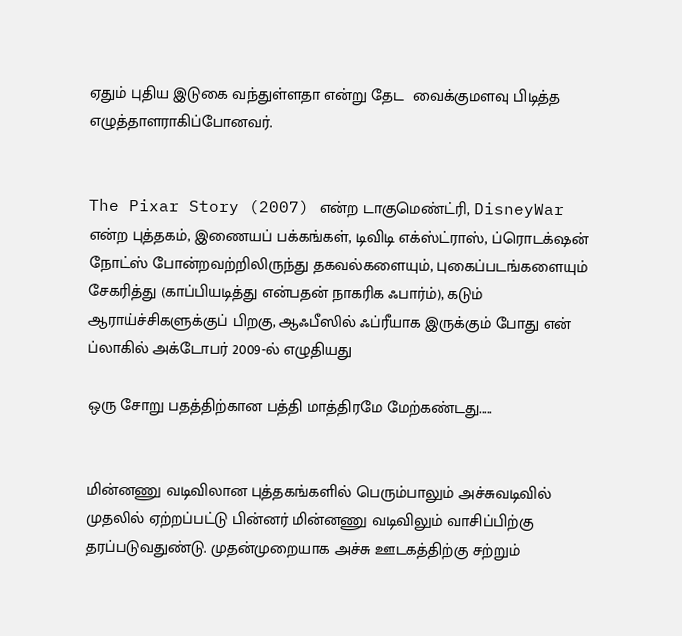ஏதும் புதிய இடுகை வந்துள்ளதா என்று தேட  வைக்குமளவு பிடித்த எழுத்தாளராகிப்போனவர்.


The Pixar Story (2007) என்ற டாகுமெண்ட்ரி, DisneyWar என்ற புத்தகம், இணையப் பக்கங்கள், டிவிடி எக்ஸ்ட்ராஸ், ப்ரொடக்‌ஷன் நோட்ஸ் போன்றவற்றிலிருந்து தகவல்களையும், புகைப்படங்களையும் சேகரித்து (காப்பியடித்து என்பதன் நாகரிக ஃபார்ம்), கடும் ஆராய்ச்சிகளுக்குப் பிறகு, ஆஃபீஸில் ஃப்ரீயாக இருக்கும் போது என் ப்லாகில் அக்டோபர் 2009-ல் எழுதியது

ஒரு சோறு பதத்திற்கான பத்தி மாத்திரமே மேற்கண்டது.....


மின்னணு வடிவிலான புத்தகங்களில் பெரும்பாலும் அச்சுவடிவில் முதலில் ஏற்றப்பட்டு பின்னர் மின்னணு வடிவிலும் வாசிப்பிற்கு தரப்படுவதுண்டு. முதன்முறையாக அச்சு ஊடகத்திற்கு சற்றும்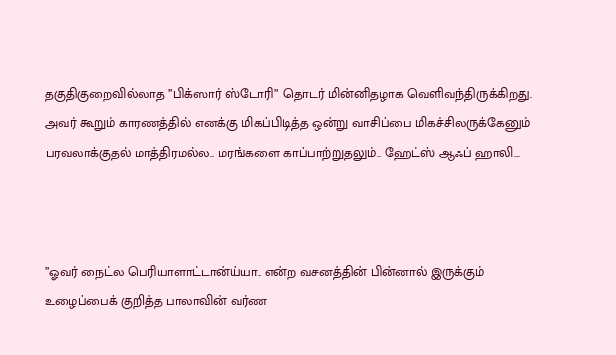தகுதிகுறைவில்லாத ”பிக்ஸார் ஸ்டோரி” தொடர் மின்னிதழாக வெளிவந்திருக்கிறது. அவர் கூறும் காரணத்தில் எனக்கு மிகப்பிடித்த ஒன்று வாசிப்பை மிகச்சிலருக்கேனும் பரவலாக்குதல் மாத்திரமல்ல.. மரங்களை காப்பாற்றுதலும்.. ஹேட்ஸ் ஆஃப் ஹாலி...



”ஓவர் நைட்ல பெரியாளாட்டான்ய்யா.. என்ற வசனத்தின் பின்னால் இருக்கும் உழைப்பைக் குறித்த பாலாவின் வர்ண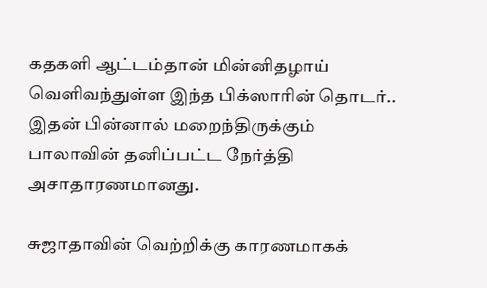கதகளி ஆட்டம்தான் மின்னிதழாய் வெளிவந்துள்ள இந்த பிக்ஸாரின் தொடர்.. இதன் பின்னால் மறைந்திருக்கும் பாலாவின் தனிப்பட்ட நேர்த்தி அசாதாரணமானது.

சுஜாதாவின் வெற்றிக்கு காரணமாகக்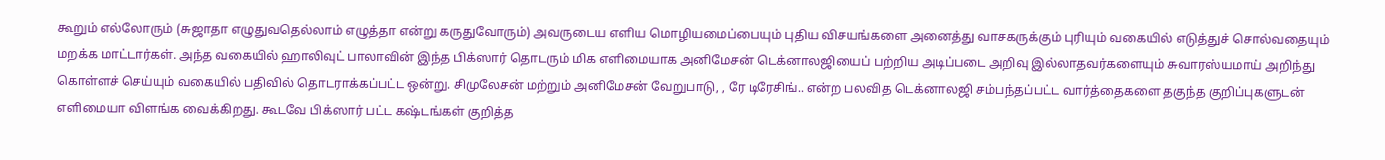கூறும் எல்லோரும் (சுஜாதா எழுதுவதெல்லாம் எழுத்தா என்று கருதுவோரும்) அவருடைய எளிய மொழியமைப்பையும் புதிய விசயங்களை அனைத்து வாசகருக்கும் புரியும் வகையில் எடுத்துச் சொல்வதையும் மறக்க மாட்டார்கள். அந்த வகையில் ஹாலிவுட் பாலாவின் இந்த பிக்ஸார் தொடரும் மிக எளிமையாக அனிமேசன் டெக்னாலஜியைப் பற்றிய அடிப்படை அறிவு இல்லாதவர்களையும் சுவாரஸ்யமாய் அறிந்து கொள்ளச் செய்யும் வகையில் பதிவில் தொடராக்கப்பட்ட ஒன்று. சிமுலேசன் மற்றும் அனிமேசன் வேறுபாடு, , ரே டிரேசிங்.. என்ற பலவித டெக்னாலஜி சம்பந்தப்பட்ட வார்த்தைகளை தகுந்த குறிப்புகளுடன் எளிமையா விளங்க வைக்கிறது. கூடவே பிக்ஸார் பட்ட கஷ்டங்கள் குறித்த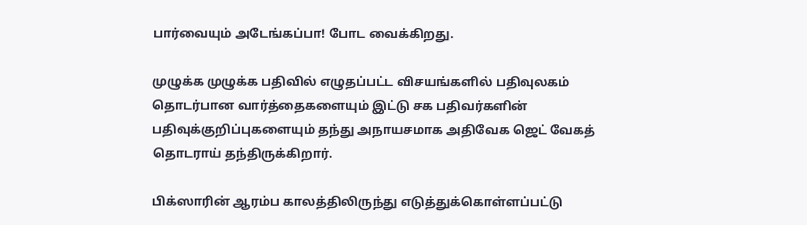பார்வையும் அடேங்கப்பா! போட வைக்கிறது.

முழுக்க முழுக்க பதிவில் எழுதப்பட்ட விசயங்களில் பதிவுலகம் தொடர்பான வார்த்தைகளையும் இட்டு சக பதிவர்களின் பதிவுக்குறிப்புகளையும் தந்து அநாயசமாக அதிவேக ஜெட் வேகத் தொடராய் தந்திருக்கிறார்.

பிக்ஸாரின் ஆரம்ப காலத்திலிருந்து எடுத்துக்கொள்ளப்பட்டு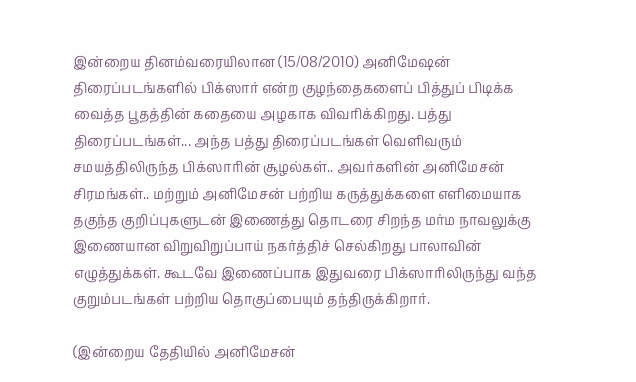இன்றைய தினம்வரையிலான (15/08/2010) அனிமேஷன் திரைப்படங்களில் பிக்ஸார் என்ற குழந்தைகளைப் பித்துப் பிடிக்க வைத்த பூதத்தின் கதையை அழகாக விவரிக்கிறது. பத்து திரைப்படங்கள்... அந்த பத்து திரைப்படங்கள் வெளிவரும் சமயத்திலிருந்த பிக்ஸாரின் சூழல்கள்.. அவர்களின் அனிமேசன் சிரமங்கள்.. மற்றும் அனிமேசன் பற்றிய கருத்துக்களை எளிமையாக தகுந்த குறிப்புகளுடன் இணைத்து தொடரை சிறந்த மர்ம நாவலுக்கு இணையான விறுவிறுப்பாய் நகர்த்திச் செல்கிறது பாலாவின் எழுத்துக்கள். கூடவே இணைப்பாக இதுவரை பிக்ஸாரிலிருந்து வந்த குறும்படங்கள் பற்றிய தொகுப்பையும் தந்திருக்கிறார்.

(இன்றைய தேதியில் அனிமேசன்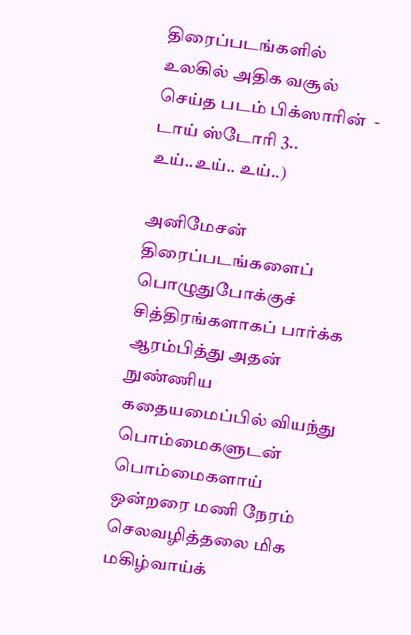திரைப்படங்களில் உலகில் அதிக வசூல் செய்த படம் பிக்ஸாரின்  - டாய் ஸ்டோரி 3.. உய்..உய்.. உய்..)

அனிமேசன் திரைப்படங்களைப் பொழுதுபோக்குச் சித்திரங்களாகப் பார்க்க ஆரம்பித்து அதன் நுண்ணிய கதையமைப்பில் வியந்து பொம்மைகளுடன் பொம்மைகளாய் ஒன்றரை மணி நேரம் செலவழித்தலை மிக மகிழ்வாய்க்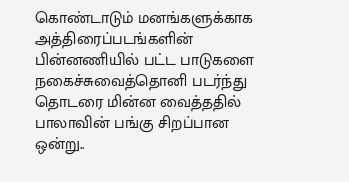கொண்டாடும் மனங்களுக்காக அத்திரைப்படங்களின் பின்னணியில் பட்ட பாடுகளை நகைச்சுவைத்தொனி படர்ந்து தொடரை மின்ன வைத்ததில் பாலாவின் பங்கு சிறப்பான ஒன்று..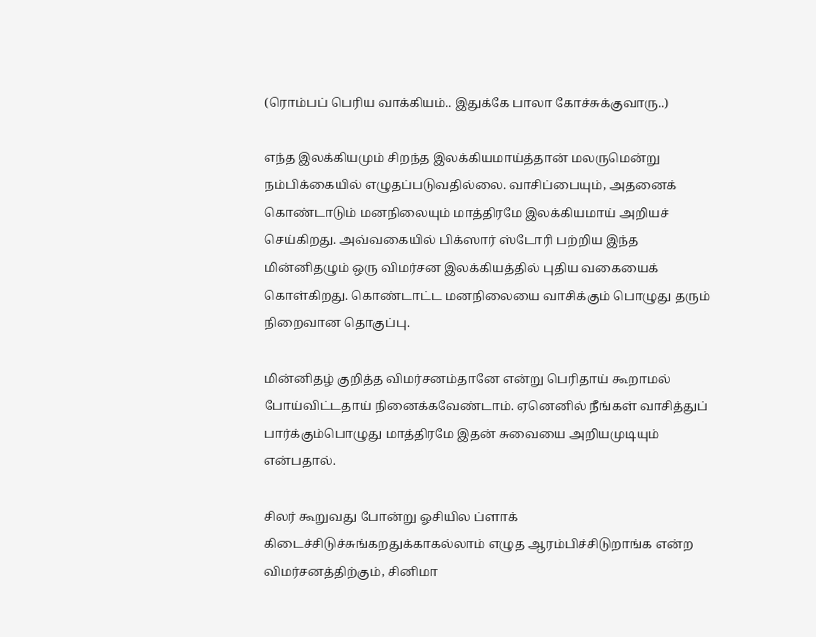(ரொம்பப் பெரிய வாக்கியம்.. இதுக்கே பாலா கோச்சுக்குவாரு..)

எந்த இலக்கியமும் சிறந்த இலக்கியமாய்த்தான் மலருமென்று நம்பிக்கையில் எழுதப்படுவதில்லை. வாசிப்பையும், அதனைக் கொண்டாடும் மனநிலையும் மாத்திரமே இலக்கியமாய் அறியச் செய்கிறது. அவ்வகையில் பிக்ஸார் ஸ்டோரி பற்றிய இந்த மின்னிதழும் ஒரு விமர்சன இலக்கியத்தில் புதிய வகையைக் கொள்கிறது. கொண்டாட்ட மனநிலையை வாசிக்கும் பொழுது தரும் நிறைவான தொகுப்பு.

மின்னிதழ் குறித்த விமர்சனம்தானே என்று பெரிதாய் கூறாமல் போய்விட்டதாய் நினைக்கவேண்டாம். ஏனெனில் நீங்கள் வாசித்துப் பார்க்கும்பொழுது மாத்திரமே இதன் சுவையை அறியமுடியும் என்பதால்.

சிலர் கூறுவது போன்று ஓசியில ப்ளாக் கிடைச்சிடுச்சுங்கறதுக்காகல்லாம் எழுத ஆரம்பிச்சிடுறாங்க என்ற விமர்சனத்திற்கும், சினிமா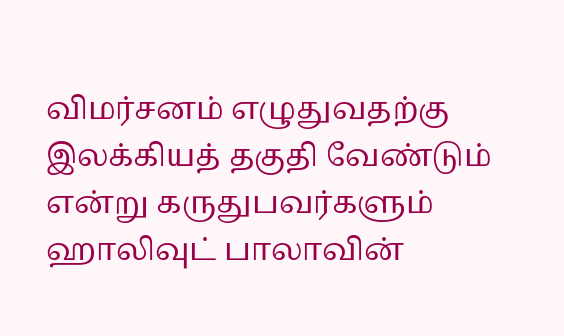விமர்சனம் எழுதுவதற்கு இலக்கியத் தகுதி வேண்டும் என்று கருதுபவர்களும் ஹாலிவுட் பாலாவின்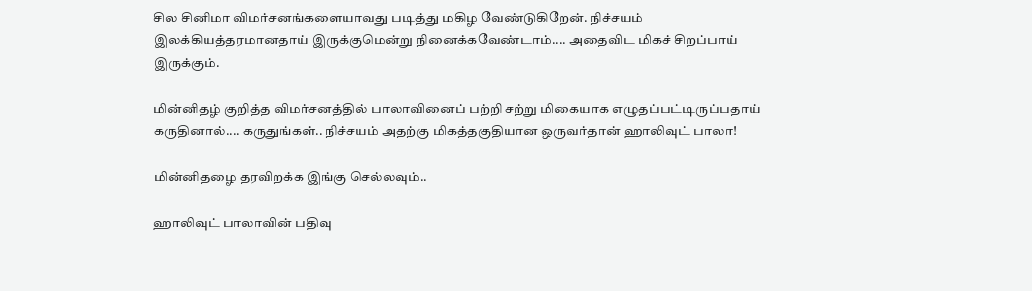சில சினிமா விமர்சனங்களையாவது படித்து மகிழ வேண்டுகிறேன். நிச்சயம் இலக்கியத்தரமானதாய் இருக்குமென்று நினைக்கவேண்டாம்.... அதைவிட மிகச் சிறப்பாய் இருக்கும்.

மின்னிதழ் குறித்த விமர்சனத்தில் பாலாவினைப் பற்றி சற்று மிகையாக எழுதப்பட்டிருப்பதாய் கருதினால்.... கருதுங்கள்.. நிச்சயம் அதற்கு மிகத்தகுதியான ஒருவர்தான் ஹாலிவுட் பாலா!

மின்னிதழை தரவிறக்க இங்கு செல்லவும்..

ஹாலிவுட் பாலாவின் பதிவு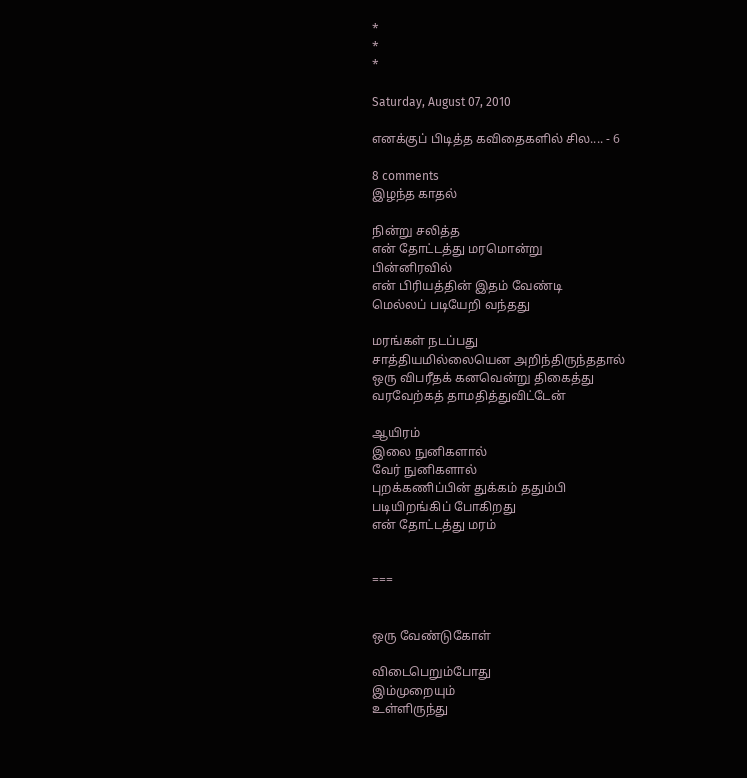*
*
*

Saturday, August 07, 2010

எனக்குப் பிடித்த கவிதைகளில் சில.... - 6

8 comments
இழந்த காதல்

நின்று சலித்த
என் தோட்டத்து மரமொன்று
பின்னிரவில்
என் பிரியத்தின் இதம் வேண்டி
மெல்லப் படியேறி வந்தது

மரங்கள் நடப்பது
சாத்தியமில்லையென அறிந்திருந்ததால்
ஒரு விபரீதக் கனவென்று திகைத்து
வரவேற்கத் தாமதித்துவிட்டேன்

ஆயிரம்
இலை நுனிகளால்
வேர் நுனிகளால்
புறக்கணிப்பின் துக்கம் ததும்பி
படியிறங்கிப் போகிறது
என் தோட்டத்து மரம்


===


ஒரு வேண்டுகோள்

விடைபெறும்போது
இம்முறையும்
உள்ளிருந்து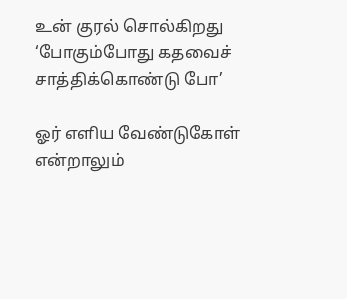உன் குரல் சொல்கிறது
‘போகும்போது கதவைச்
சாத்திக்கொண்டு போ’

ஓர் எளிய வேண்டுகோள்
என்றாலும்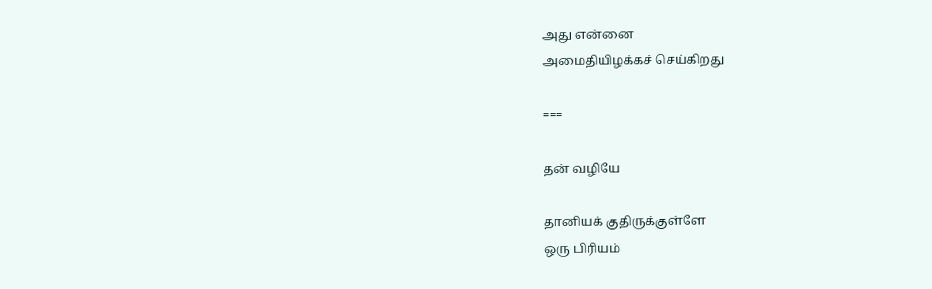அது என்னை
அமைதியிழக்கச் செய்கிறது

===

தன் வழியே

தானியக் குதிருக்குள்ளே
ஒரு பிரியம்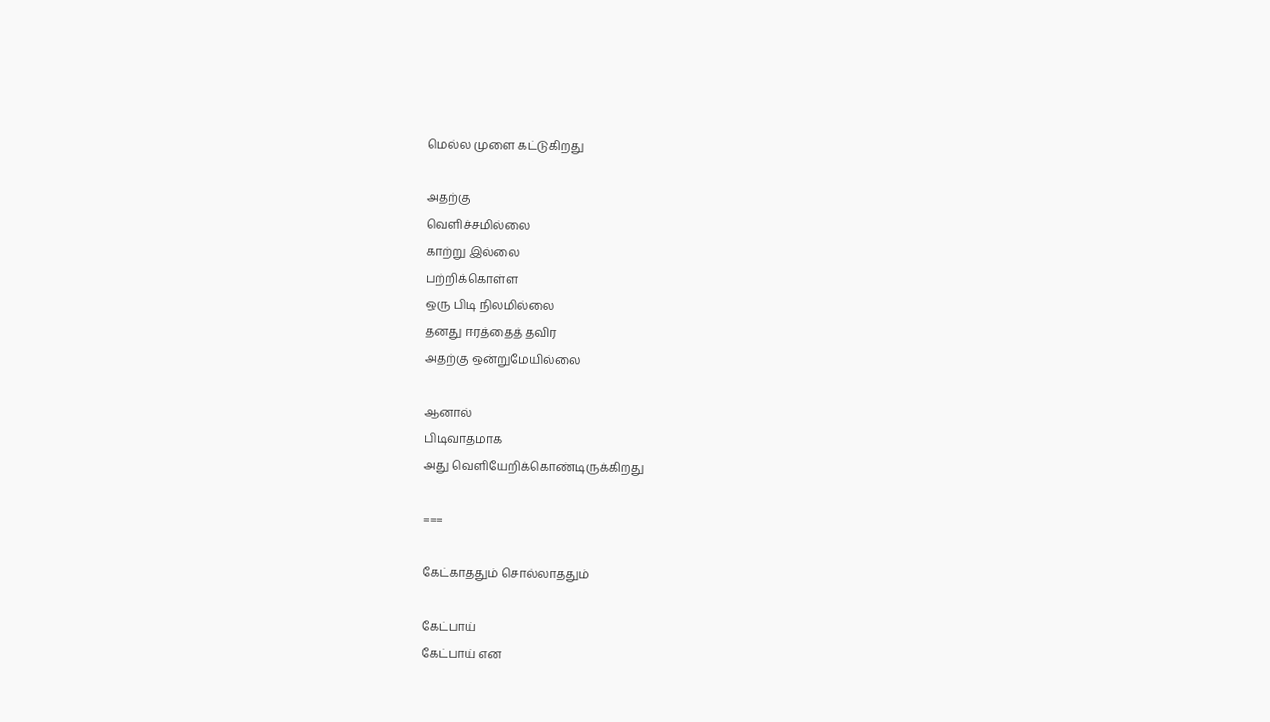மெல்ல முளை கட்டுகிறது

அதற்கு
வெளிச்சமில்லை
காற்று இல்லை
பற்றிக்கொள்ள
ஒரு பிடி நிலமில்லை
தனது ஈரத்தைத் தவிர
அதற்கு ஒன்றுமேயில்லை

ஆனால்
பிடிவாதமாக
அது வெளியேறிக்கொண்டிருக்கிறது

===

கேட்காததும் சொல்லாததும்

கேட்பாய்
கேட்பாய் என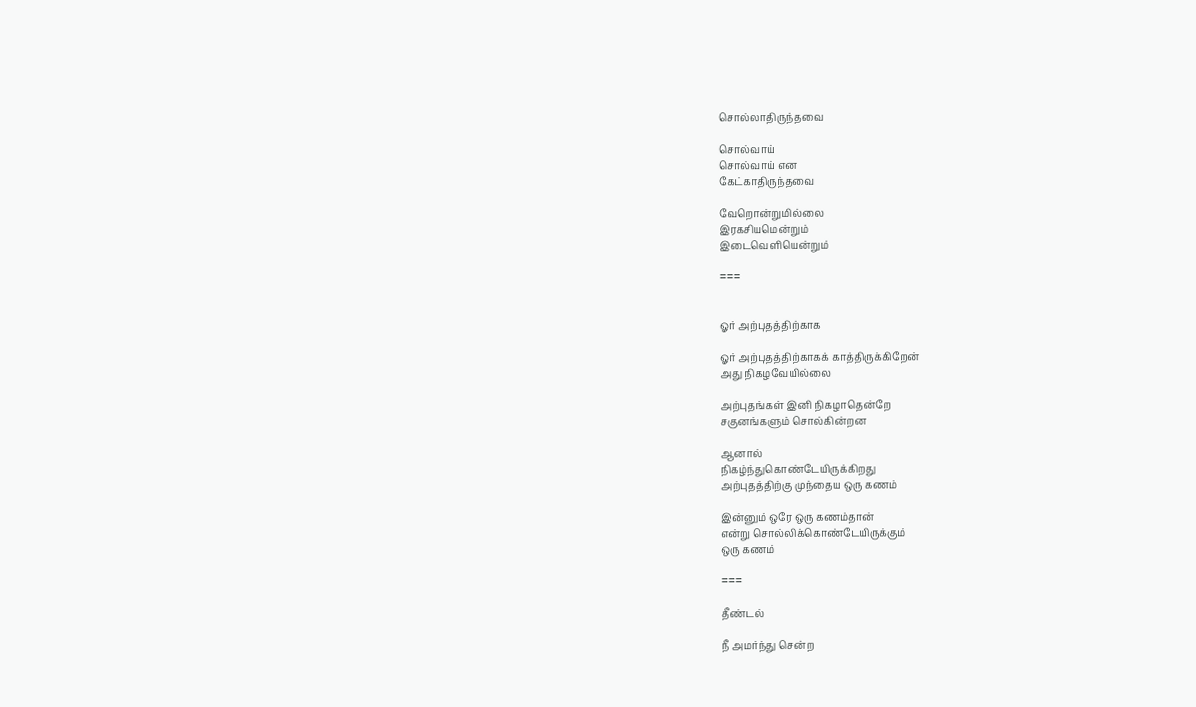சொல்லாதிருந்தவை

சொல்வாய்
சொல்வாய் என
கேட்காதிருந்தவை

வேறொன்றுமில்லை
இரகசியமென்றும்
இடைவெளியென்றும்

===


ஓர் அற்புதத்திற்காக

ஓர் அற்புதத்திற்காகக் காத்திருக்கிறேன்
அது நிகழவேயில்லை

அற்புதங்கள் இனி நிகழாதென்றே
சகுனங்களும் சொல்கின்றன

ஆனால்
நிகழ்ந்துகொண்டேயிருக்கிறது
அற்புதத்திற்கு முந்தைய ஒரு கணம்

இன்னும் ஒரே ஒரு கணம்தான்
என்று சொல்லிக்கொண்டேயிருக்கும்
ஒரு கணம்

===

தீண்டல்

நீ அமர்ந்து சென்ற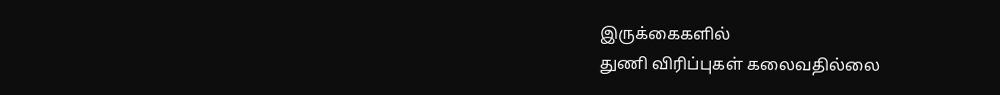இருக்கைகளில்
துணி விரிப்புகள் கலைவதில்லை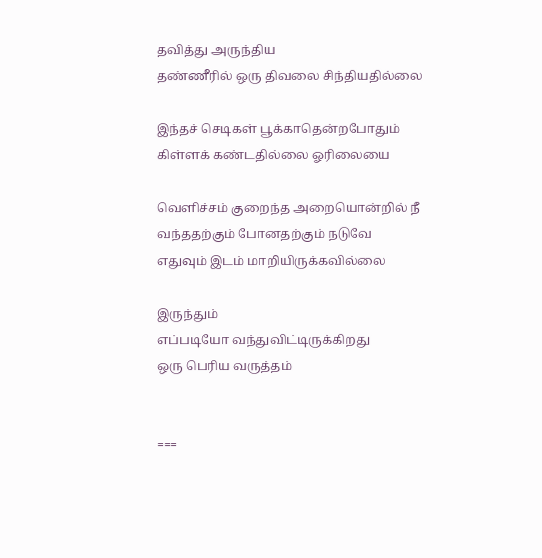தவித்து அருந்திய
தண்ணீரில் ஒரு திவலை சிந்தியதில்லை

இந்தச் செடிகள் பூக்காதென்றபோதும்
கிள்ளக் கண்டதில்லை ஓரிலையை

வெளிச்சம் குறைந்த அறையொன்றில் நீ
வந்ததற்கும் போனதற்கும் நடுவே
எதுவும் இடம் மாறியிருக்கவில்லை

இருந்தும்
எப்படியோ வந்துவிட்டிருக்கிறது
ஒரு பெரிய வருத்தம்


===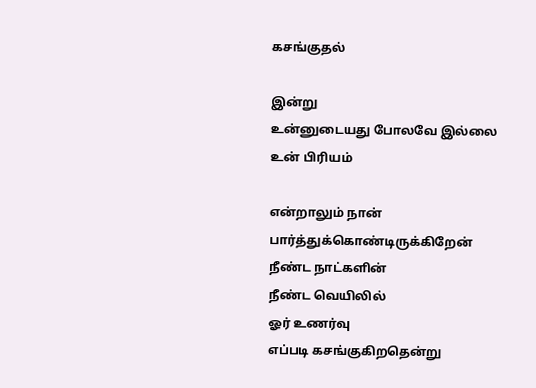கசங்குதல்

இன்று
உன்னுடையது போலவே இல்லை
உன் பிரியம்

என்றாலும் நான் பார்த்துக்கொண்டிருக்கிறேன்
நீண்ட நாட்களின்
நீண்ட வெயிலில்
ஓர் உணர்வு
எப்படி கசங்குகிறதென்று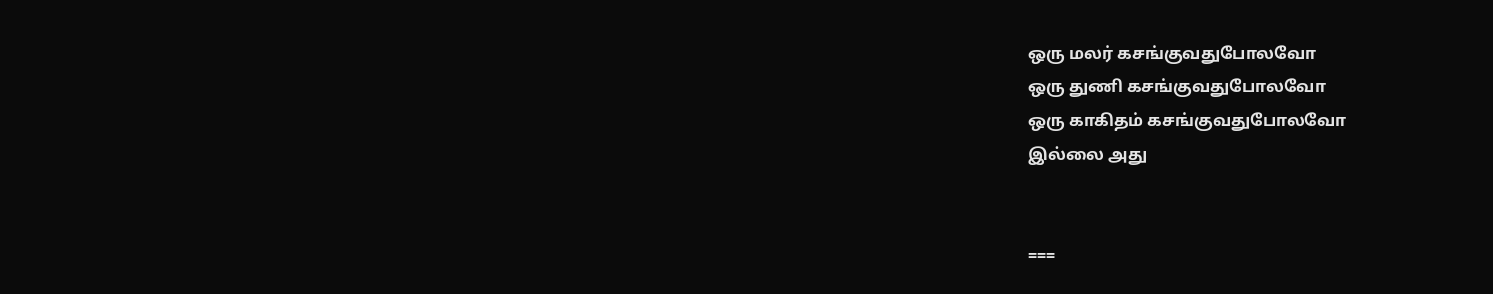ஒரு மலர் கசங்குவதுபோலவோ
ஒரு துணி கசங்குவதுபோலவோ
ஒரு காகிதம் கசங்குவதுபோலவோ
இல்லை அது


===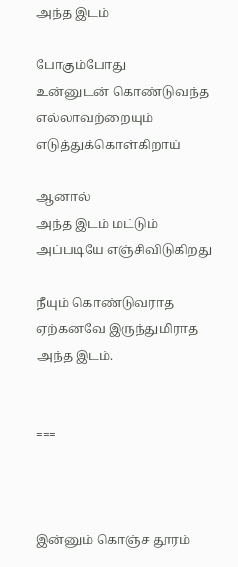அந்த இடம்

போகும்போது
உன்னுடன் கொண்டுவந்த
எல்லாவற்றையும்
எடுத்துக்கொள்கிறாய்

ஆனால்
அந்த இடம் மட்டும்
அப்படியே எஞ்சிவிடுகிறது

நீயும் கொண்டுவராத
ஏற்கனவே இருந்துமிராத
அந்த இடம்.


===



இன்னும் கொஞ்ச தூரம்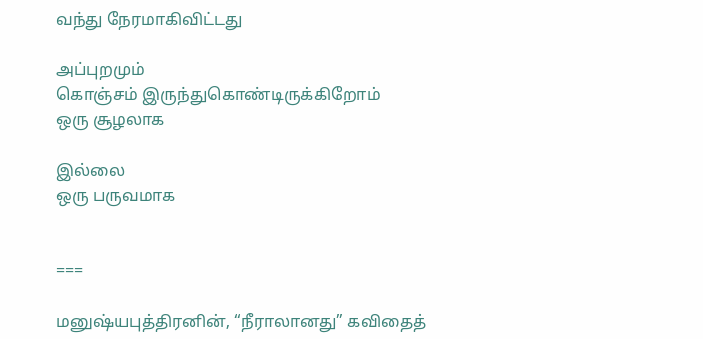வந்து நேரமாகிவிட்டது

அப்புறமும்
கொஞ்சம் இருந்துகொண்டிருக்கிறோம்
ஒரு சூழலாக

இல்லை
ஒரு பருவமாக


===

மனுஷ்யபுத்திரனின், “நீராலானது” கவிதைத்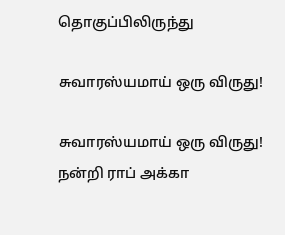தொகுப்பிலிருந்து

சுவாரஸ்யமாய் ஒரு விருது!

சுவாரஸ்யமாய் ஒரு விருது!
நன்றி ராப் அக்கா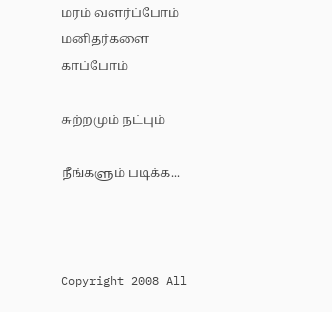மரம் வளர்ப்போம் மனிதர்களை காப்போம்

சுற்றமும் நட்பும்

நீங்களும் படிக்க...



Copyright 2008 All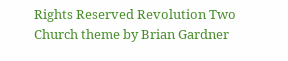Rights Reserved Revolution Two Church theme by Brian Gardner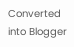Converted into Blogger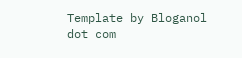Template by Bloganol dot com